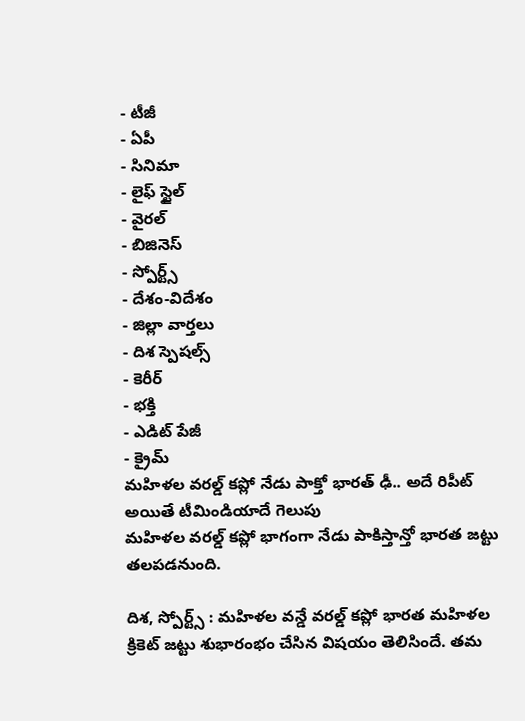- టీజీ
- ఏపీ
- సినిమా
- లైఫ్ స్టైల్
- వైరల్
- బిజినెస్
- స్పోర్ట్స్
- దేశం-విదేశం
- జిల్లా వార్తలు
- దిశ స్పెషల్స్
- కెరీర్
- భక్తి
- ఎడిట్ పేజీ
- క్రైమ్
మహిళల వరల్డ్ కప్లో నేడు పాక్తో భారత్ ఢీ.. అదే రిపీట్ అయితే టీమిండియాదే గెలుపు
మహిళల వరల్డ్ కప్లో భాగంగా నేడు పాకిస్తాన్తో భారత జట్టు తలపడనుంది.

దిశ, స్పోర్ట్స్ : మహిళల వన్డే వరల్డ్ కప్లో భారత మహిళల క్రికెట్ జట్టు శుభారంభం చేసిన విషయం తెలిసిందే. తమ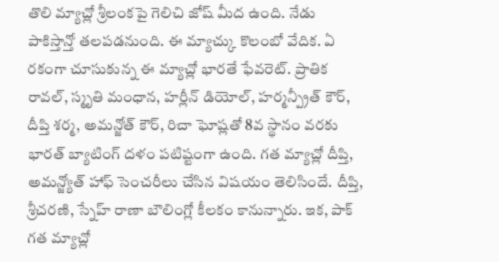తొలి మ్యాచ్లో శ్రీలంకపై గెలిచి జోష్ మీద ఉంది. నేడు పాకిస్తాన్తో తలపడనుంది. ఈ మ్యాచ్కు కొలంబో వేదిక. ఏ రకంగా చూసుకున్న ఈ మ్యాచ్లో భారతే ఫేవరెట్. ప్రాతిక రావల్, స్మృతి మంధాన, హర్లీన్ డియోల్, హర్మన్ప్రీత్ కౌర్, దీప్తి శర్మ, అమన్జోత్ కౌర్, రిచా ఘోష్లతో 8వ స్థానం వరకు భారత్ బ్యాటింగ్ దళం పటిష్టంగా ఉంది. గత మ్యాచ్లో దీప్తి, అమన్జ్యోత్ హాఫ్ సెంచరీలు చేసిన విషయం తెలిసిందే. దీప్తి, శ్రీచరణి, స్నేహ్ రాణా బౌలింగ్లో కీలకం కానున్నారు. ఇక, పాక్ గత మ్యాచ్లో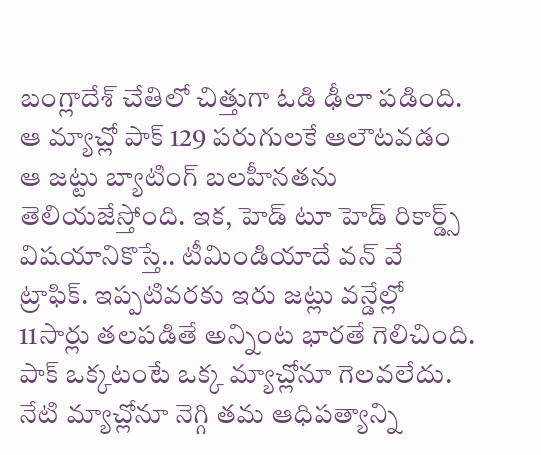బంగ్లాదేశ్ చేతిలో చిత్తుగా ఓడి ఢీలా పడింది. ఆ మ్యాచ్లో పాక్ 129 పరుగులకే ఆలౌటవడం ఆ జట్టు బ్యాటింగ్ బలహీనతను తెలియజేస్తోంది. ఇక, హెడ్ టూ హెడ్ రికార్డ్స్ విషయానికొస్తే.. టీమిండియాదే వన్ వే ట్రాఫిక్. ఇప్పటివరకు ఇరు జట్లు వన్డేల్లో 11సార్లు తలపడితే అన్నింట భారతే గెలిచింది. పాక్ ఒక్కటంటే ఒక్క మ్యాచ్లోనూ గెలవలేదు. నేటి మ్యాచ్లోనూ నెగ్గి తమ ఆధిపత్యాన్ని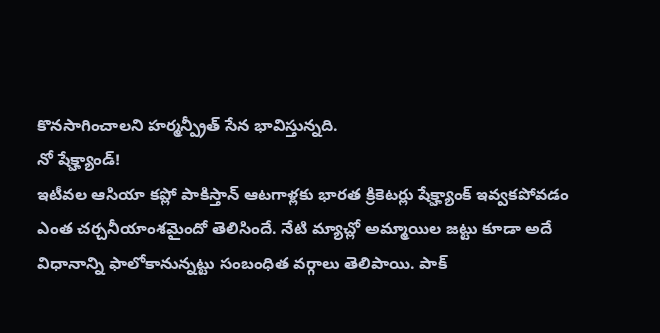కొనసాగించాలని హర్మన్ప్రీత్ సేన భావిస్తున్నది.
నో షేక్హ్యాండ్!
ఇటీవల ఆసియా కప్లో పాకిస్తాన్ ఆటగాళ్లకు భారత క్రికెటర్లు షేక్హ్యాంక్ ఇవ్వకపోవడం ఎంత చర్చనీయాంశమైందో తెలిసిందే. నేటి మ్యాచ్లో అమ్మాయిల జట్టు కూడా అదే విధానాన్ని ఫాలోకానున్నట్టు సంబంధిత వర్గాలు తెలిపాయి. పాక్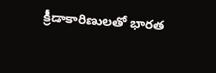క్రీడాకారిణులతో భారత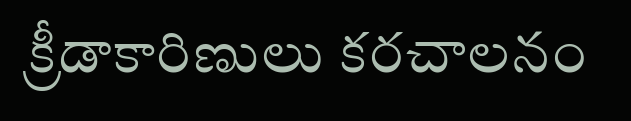క్రీడాకారిణులు కరచాలనం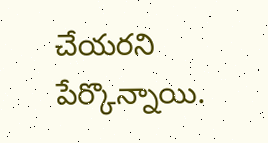చేయరని పేర్కొన్నాయి.